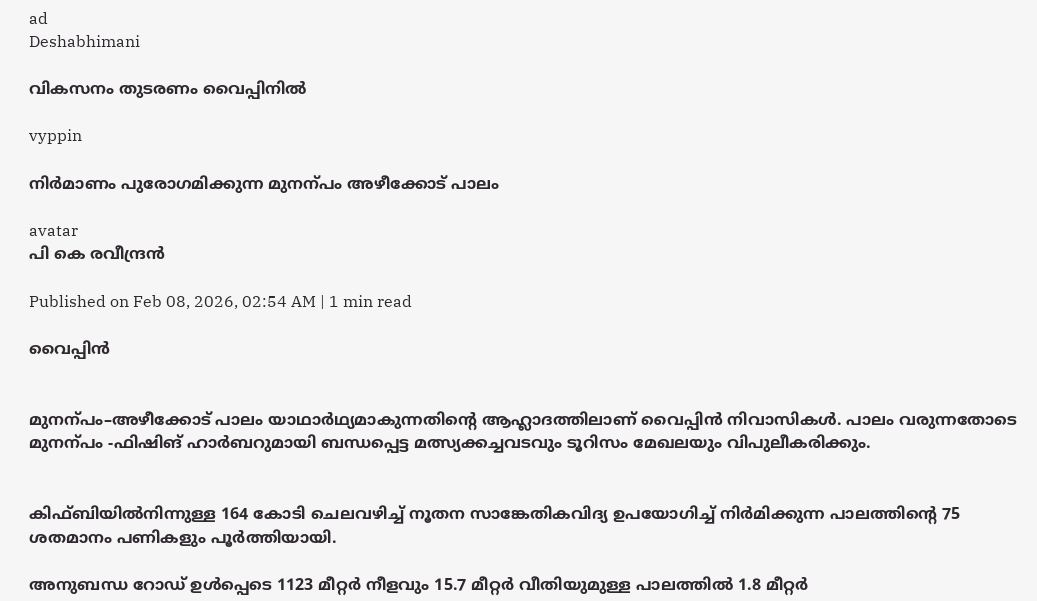ad
Deshabhimani

വികസനം തുടരണം വൈപ്പിനിൽ

vyppin

നിര്‍മാണം പുരോഗമിക്കുന്ന മുനന്പം അഴീക്കോട് പാലം

avatar
പി കെ രവീന്ദ്രൻ

Published on Feb 08, 2026, 02:54 AM | 1 min read

വൈപ്പിൻ


മുനന്പം–അഴീക്കോട് പാലം യാഥാർഥ്യമാകുന്നതിന്റെ ആഹ്ലാദത്തിലാണ്‌ വൈപ്പിൻ നിവാസികൾ. പാലം വരുന്നതോടെ മുനന്പം -ഫിഷിങ്‌ ഹാർബറുമായി ബന്ധപ്പെട്ട മത്സ്യക്കച്ചവടവും ടൂറിസം മേഖലയും വിപുലീകരിക്കും.


കിഫ്ബിയിൽനിന്നുള്ള 164 കോടി ചെലവഴിച്ച്‌ നൂതന സാങ്കേതികവിദ്യ ഉപയോഗിച്ച്‌ നിർമിക്കുന്ന പാലത്തിന്റെ 75 ശതമാനം പണികളും പൂർത്തിയായി.

അനുബന്ധ റോഡ്‌ ഉൾപ്പെടെ 1123 മീറ്റർ നീളവും 15.7 മീറ്റർ വീതിയുമുള്ള പാലത്തിൽ 1.8 മീറ്റർ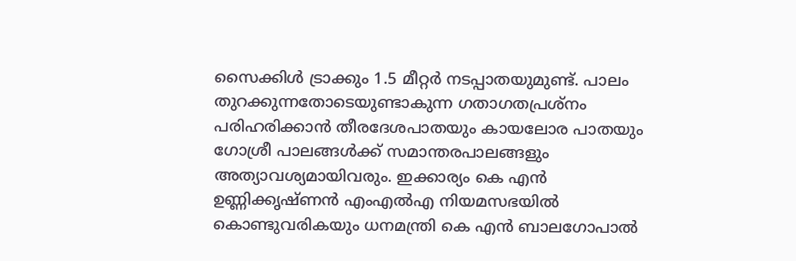സൈക്കിൾ ട്രാക്കും 1.5 മീറ്റർ നടപ്പാതയുമുണ്ട്‌. പാലം തുറക്കുന്നതോടെയുണ്ടാകുന്ന ഗതാഗതപ്രശ്‌നം പരിഹരിക്കാൻ തീരദേശപാതയും കായലോര പാതയും ഗോശ്രീ പാലങ്ങൾക്ക്‌ സമാന്തരപാലങ്ങളും അത്യാവശ്യമായിവരും. ഇക്കാര്യം കെ എൻ ഉണ്ണിക്കൃഷ്‌ണൻ എംഎൽഎ നിയമസഭയിൽ കൊണ്ടുവരികയും ധനമന്ത്രി കെ എൻ ബാലഗോപാൽ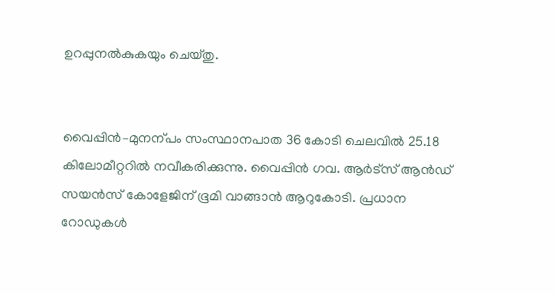ഉറപ്പുനൽകുകയും ചെയ്‌തു.


വൈപ്പിൻ–മുനന്പം സംസ്ഥാനപാത 36 കോടി ചെലവിൽ 25.18 കിലോമീറ്ററിൽ നവീകരിക്കുന്നു. വൈപ്പിൻ ഗവ. ആർട്സ് ആൻഡ്‌ സയൻസ് കോളേജിന് ഭൂമി വാങ്ങാൻ ആറുകോടി. പ്രധാന റോഡുകൾ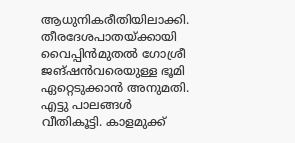ആധുനികരീതിയിലാക്കി. തീരദേശപാതയ്ക്കായി വൈപ്പിൻമുതൽ ഗോശ്രീ ജങ്ഷൻവരെയുള്ള ഭൂമി ഏറ്റെടുക്കാൻ അനുമതി. എട്ടു പാലങ്ങൾ വീതികൂട്ടി. കാളമുക്ക്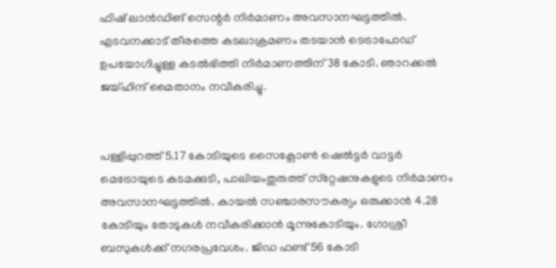ഫിഷ് ലാൻഡിങ് സെന്റർ നിർമാണം അവസാനഘട്ടത്തിൽ. എടവനക്കാട് തീരത്തെ കടലാക്രമണം തടയാൻ ടെട്രാപോഡ് ഉപയോഗിച്ചുള്ള കടൽഭിത്തി നിർമാണത്തിന് 38 കോടി. ഞാറക്കൽ ജയ്ഹിന്ദ് മൈതാനം നവീകരിച്ചു.


പള്ളിപ്പുറത്ത് 5.17 കോടിയുടെ സൈക്ലോൺ ഷെൽട്ടർ വാട്ടർ മെട്രോയുടെ കടമക്കുടി, പാലിയംതുരുത്ത് സ്‌റ്റേഷനുകളുടെ നിർമാണം അവസാനഘട്ടത്തിൽ. കായൽ സഞ്ചാരസൗകര്യം ഒരുക്കാൻ 4.28 കോടിയും തോടുകൾ നവീകരിക്കാൻ മൂ‍ന്നുകോടിയും. ഗോശ്രീ ബസുകൾക്ക്‌ നഗരപ്രവേശം. ജിഡ ഫണ്ട് 56 കോടി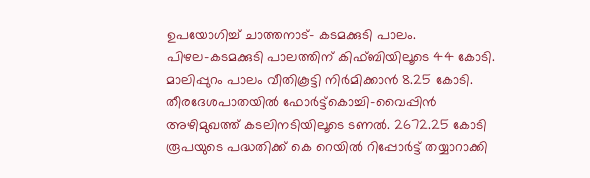ഉപയോഗിച്ച് ചാത്തനാട്– കടമക്കുടി പാലം. പിഴല–കടമക്കുടി പാലത്തിന് കിഫ്ബിയിലൂടെ 44 കോടി. മാലിപ്പുറം പാലം വീതികൂട്ടി നിർമിക്കാൻ 8.25 കോടി. തീരദേശപാതയിൽ ഫോർട്ട്‌കൊച്ചി–വൈപ്പിൻ അഴിമുഖത്ത് കടലിനടിയിലൂടെ ടണൽ. 2672.25 കോടി രൂപയുടെ പദ്ധതിക്ക്‌ കെ റെയിൽ റിപ്പോർട്ട്‌ തയ്യാറാക്കി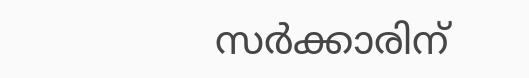സർക്കാരിന്‌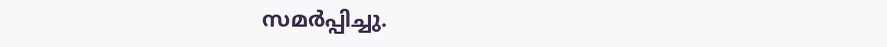സമർപ്പിച്ചു.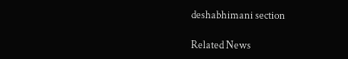deshabhimani section

Related News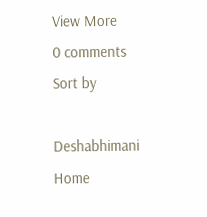View More
0 comments
Sort by

Deshabhimani
Home